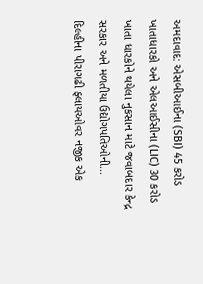અમદાવાદ: એસબીઆઈના (SBI) 45 કરોડ ખાતાધારકો અને એલઆઈસીના (LIC) 30 કરોડ ખાતા ધારકોને થયેલા નુકસાન માટે જવાબદાર કેન્દ્ર સરકાર અને મળતીયા ઉદ્યોગપતિઓની...
દિલ્હીના પીરાગઢી ફ્લાયઓવર નજીક એક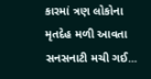કારમાં ત્રણ લોકોના મૃતદેહ મળી આવતા સનસનાટી મચી ગઈ...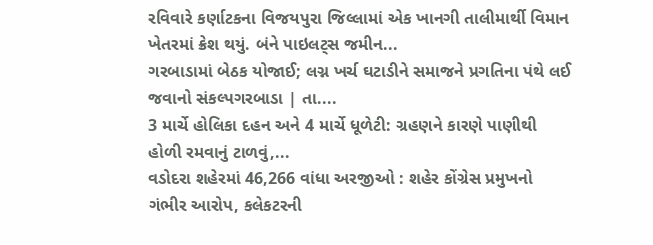રવિવારે કર્ણાટકના વિજયપુરા જિલ્લામાં એક ખાનગી તાલીમાર્થી વિમાન ખેતરમાં ક્રેશ થયું. બંને પાઇલટ્સ જમીન...
ગરબાડામાં બેઠક યોજાઈ; લગ્ન ખર્ચ ઘટાડીને સમાજને પ્રગતિના પંથે લઈ જવાનો સંકલ્પગરબાડા | તા....
3 માર્ચે હોલિકા દહન અને 4 માર્ચે ધૂળેટી: ગ્રહણને કારણે પાણીથી હોળી રમવાનું ટાળવું,...
વડોદરા શહેરમાં 46,266 વાંધા અરજીઓ : શહેર કોંગ્રેસ પ્રમુખનો ગંભીર આરોપ, કલેકટરની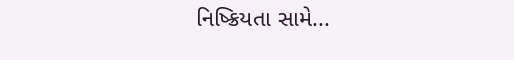નિષ્ક્રિયતા સામે...